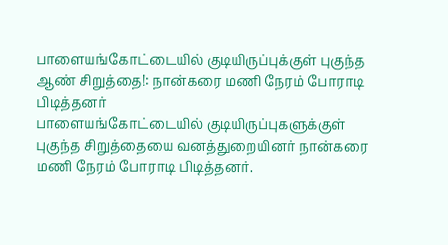பாளையங்கோட்டையில் குடியிருப்புக்குள் புகுந்த ஆண் சிறுத்தை!: நான்கரை மணி நேரம் போராடி பிடித்தனர்
பாளையங்கோட்டையில் குடியிருப்புகளுக்குள் புகுந்த சிறுத்தையை வனத்துறையினர் நான்கரை மணி நேரம் போராடி பிடித்தனர்.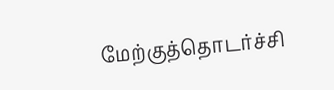மேற்குத்தொடர்ச்சி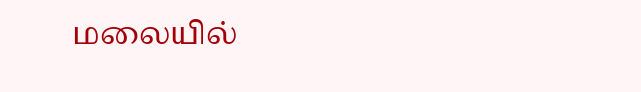மலையில்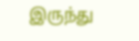இருந்து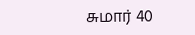சுமார் 40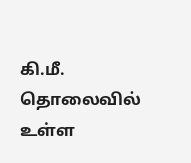கி.மீ. தொலைவில் உள்ள